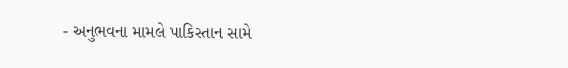- અનુભવના મામલે પાકિસ્તાન સામે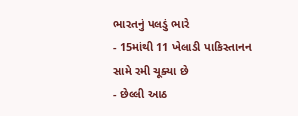ભારતનું પલડું ભારે
- 15માંથી 11 ખેલાડી પાકિસ્તાનન સામે રમી ચૂક્યા છે
- છેલ્લી આઠ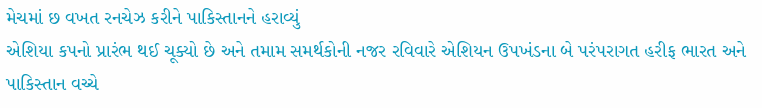મેચમાં છ વખત રનચેઝ કરીને પાકિસ્તાનને હરાવ્યું
એશિયા કપનો પ્રારંભ થઈ ચૂક્યો છે અને તમામ સમર્થકોની નજર રવિવારે એશિયન ઉપખંડના બે પરંપરાગત હરીફ ભારત અને પાકિસ્તાન વચ્ચે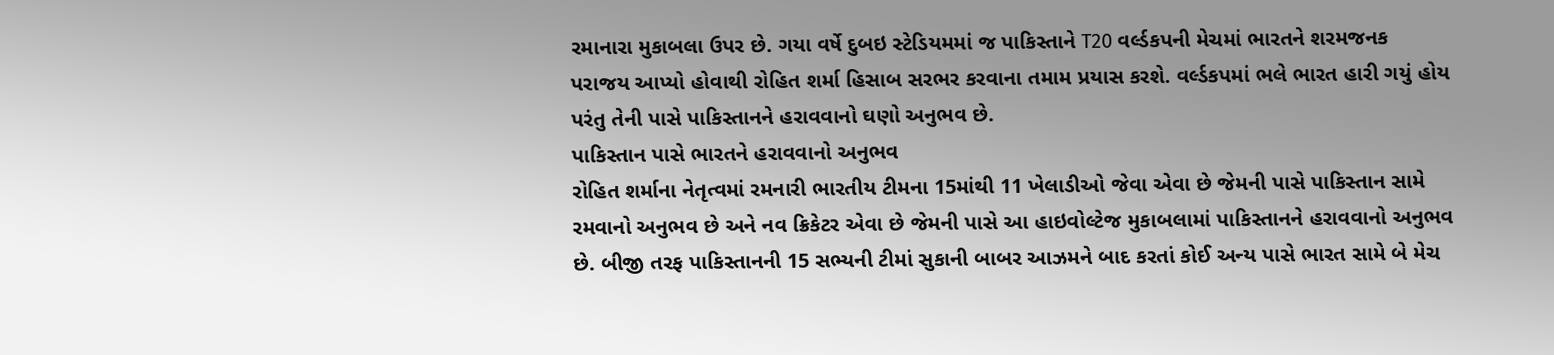રમાનારા મુકાબલા ઉપર છે. ગયા વર્ષે દુબઇ સ્ટેડિયમમાં જ પાકિસ્તાને T20 વર્લ્ડકપની મેચમાં ભારતને શરમજનક પરાજય આપ્યો હોવાથી રોહિત શર્મા હિસાબ સરભર કરવાના તમામ પ્રયાસ કરશે. વર્લ્ડકપમાં ભલે ભારત હારી ગયું હોય પરંતુ તેની પાસે પાકિસ્તાનને હરાવવાનો ઘણો અનુભવ છે.
પાકિસ્તાન પાસે ભારતને હરાવવાનો અનુભવ
રોહિત શર્માના નેતૃત્વમાં રમનારી ભારતીય ટીમના 15માંથી 11 ખેલાડીઓ જેવા એવા છે જેમની પાસે પાકિસ્તાન સામે રમવાનો અનુભવ છે અને નવ ક્રિકેટર એવા છે જેમની પાસે આ હાઇવોલ્ટેજ મુકાબલામાં પાકિસ્તાનને હરાવવાનો અનુભવ છે. બીજી તરફ પાકિસ્તાનની 15 સભ્યની ટીમાં સુકાની બાબર આઝમને બાદ કરતાં કોઈ અન્ય પાસે ભારત સામે બે મેચ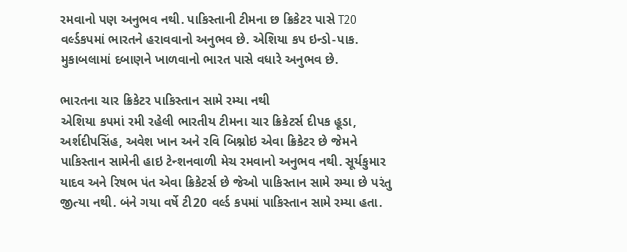રમવાનો પણ અનુભવ નથી. પાકિસ્તાની ટીમના છ ક્રિકેટર પાસે T20 વર્લ્ડકપમાં ભારતને હરાવવાનો અનુભવ છે. એશિયા કપ ઇન્ડો-પાક. મુકાબલામાં દબાણને ખાળવાનો ભારત પાસે વધારે અનુભવ છે.

ભારતના ચાર ક્રિકેટર પાકિસ્તાન સામે રમ્યા નથી
એશિયા કપમાં રમી રહેલી ભારતીય ટીમના ચાર ક્રિકેટર્સ દીપક હૂડા, અર્શદીપસિંહ, અવેશ ખાન અને રવિ બિશ્નોઇ એવા ક્રિકેટર છે જેમને પાકિસ્તાન સામેની હાઇ ટેન્શનવાળી મેચ રમવાનો અનુભવ નથી. સૂર્યકુમાર યાદવ અને રિષભ પંત એવા ક્રિકેટર્સ છે જેઓ પાકિસ્તાન સામે રમ્યા છે પરંતુ જીત્યા નથી. બંને ગયા વર્ષે ટી20 વર્લ્ડ કપમાં પાકિસ્તાન સામે રમ્યા હતા.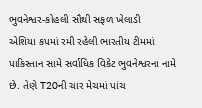ભુવનેશ્વર-કોહલી સૌથી સફળ ખેલાડી
એશિયા કપમાં રમી રહેલી ભારતીય ટીમમાં પાકિસ્તાન સામે સર્વાધિક વિકેટ ભુવનેશ્વરના નામે છે. તેણે T20ની ચાર મેચમાં પાંચ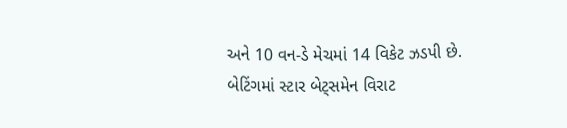અને 10 વન-ડે મેચમાં 14 વિકેટ ઝડપી છે. બેટિંગમાં સ્ટાર બેટ્સમેન વિરાટ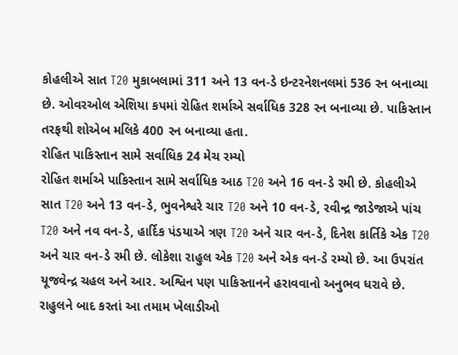કોહલીએ સાત T20 મુકાબલામાં 311 અને 13 વન-ડે ઇન્ટરનેશનલમાં 536 રન બનાવ્યા છે. ઓવરઓલ એશિયા કપમાં રોહિત શર્માએ સર્વાધિક 328 રન બનાવ્યા છે. પાકિસ્તાન તરફથી શોએબ મલિકે 400 રન બનાવ્યા હતા.
રોહિત પાકિસ્તાન સામે સર્વાધિક 24 મેચ રમ્યો
રોહિત શર્માએ પાકિસ્તાન સામે સર્વાધિક આઠ T20 અને 16 વન-ડે રમી છે. કોહલીએ સાત T20 અને 13 વન-ડે, ભુવનેશ્વરે ચાર T20 અને 10 વન-ડે, રવીન્દ્ર જાડેજાએ પાંચ T20 અને નવ વન-ડે, હાર્દિક પંડયાએ ત્રણ T20 અને ચાર વન-ડે, દિનેશ કાર્તિકે એક T20 અને ચાર વન-ડે રમી છે. લોકેશા રાહુલ એક T20 અને એક વન-ડે રમ્યો છે. આ ઉપરાંત યૂજવેન્દ્ર ચહલ અને આર. અશ્વિન પણ પાકિસ્તાનને હરાવવાનો અનુભવ ધરાવે છે. રાહુલને બાદ કરતાં આ તમામ ખેલાડીઓ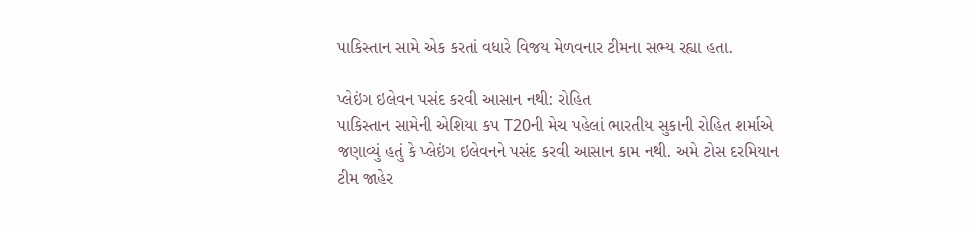પાકિસ્તાન સામે એક કરતાં વધારે વિજય મેળવનાર ટીમના સભ્ય રહ્યા હતા.

પ્લેઇંગ ઇલેવન પસંદ કરવી આસાન નથી: રોહિત
પાકિસ્તાન સામેની એશિયા કપ T20ની મેચ પહેલાં ભારતીય સુકાની રોહિત શર્માએ જણાવ્યું હતું કે પ્લેઇંગ ઇલેવનને પસંદ કરવી આસાન કામ નથી. અમે ટોસ દરમિયાન ટીમ જાહેર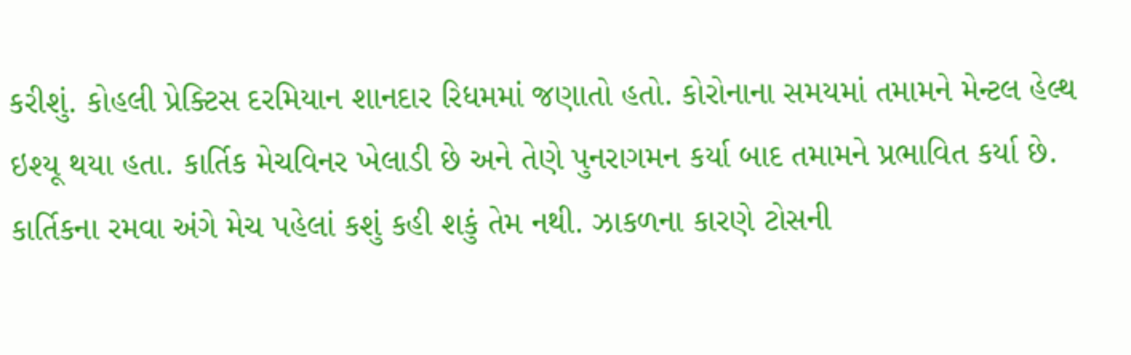કરીશું. કોહલી પ્રેક્ટિસ દરમિયાન શાનદાર રિધમમાં જણાતો હતો. કોરોનાના સમયમાં તમામને મેન્ટલ હેલ્થ ઇશ્યૂ થયા હતા. કાર્તિક મેચવિનર ખેલાડી છે અને તેણે પુનરાગમન કર્યા બાદ તમામને પ્રભાવિત કર્યા છે. કાર્તિકના રમવા અંગે મેચ પહેલાં કશું કહી શકું તેમ નથી. ઝાકળના કારણે ટોસની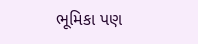ભૂમિકા પણ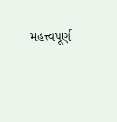મહત્ત્વપૂર્ણ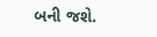બની જશે.